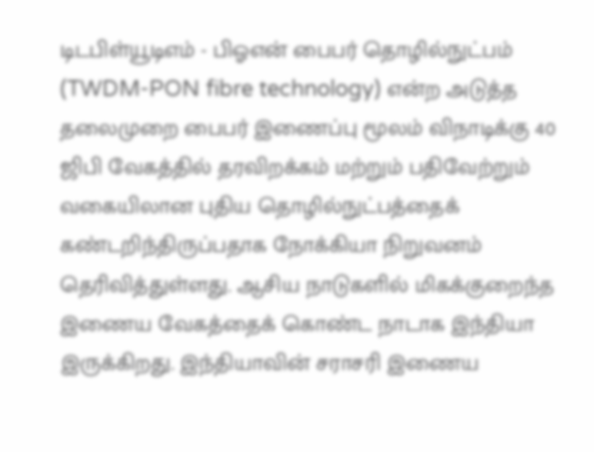டிடபிள்யூடிஎம் - பிஓஎன் பைபர் தொழில்நுட்பம் (TWDM-PON fibre technology) என்ற அடுத்த தலைமுறை பைபர் இணைப்பு மூலம் விநாடிக்கு 40 ஜிபி வேகத்தில் தரவிறக்கம் மற்றும் பதிவேற்றும் வகையிலான புதிய தொழில்நுட்பத்தைக் கண்டறிந்திருப்பதாக நோக்கியா நிறுவனம் தெரிவித்துள்ளது. ஆசிய நாடுகளில் மிகக்குறைந்த இணைய வேகத்தைக் கொண்ட நாடாக இந்தியா இருக்கிறது. இந்தியாவின் சராசரி இணைய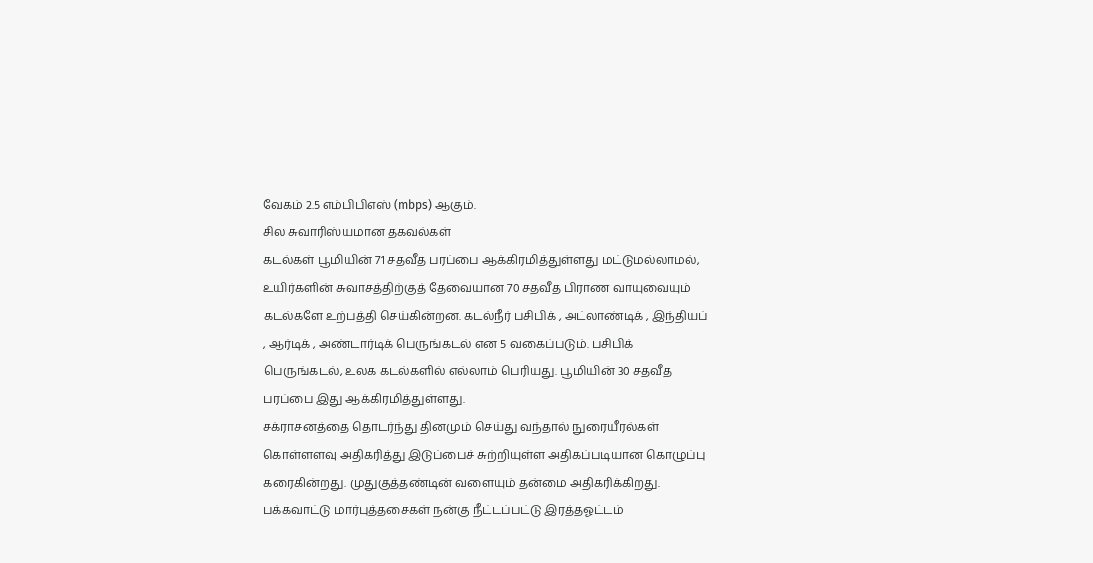வேகம் 2.5 எம்பிபிஎஸ் (mbps) ஆகும்.
சில சுவாரிஸ்யமான தகவல்கள்
கடல்கள் பூமியின் 71 சதவீத பரப்பை ஆக்கிரமித்துள்ளது மட்டுமல்லாமல், உயிர்களின் சுவாசத்திற்குத் தேவையான 70 சதவீத பிராண வாயுவையும் கடல்களே உற்பத்தி செய்கின்றன. கடல்நீர் பசிபிக் , அட்லாண்டிக் , இந்தியப் , ஆர்டிக் , அண்டார்டிக் பெருங்கடல் என 5 வகைப்படும். பசிபிக் பெருங்கடல், உலக கடல்களில் எல்லாம் பெரியது. பூமியின் 30 சதவீத பரப்பை இது ஆக்கிரமித்துள்ளது.
சக்ராசனத்தை தொடர்ந்து தினமும் செய்து வந்தால் நுரையீரல்கள் கொள்ளளவு அதிகரித்து இடுப்பைச் சுற்றியுள்ள அதிகப்படியான கொழுப்பு கரைகின்றது. முதுகுத்தண்டின் வளையும் தன்மை அதிகரிக்கிறது. பக்கவாட்டு மார்புத்தசைகள் நன்கு நீட்டப்பட்டு இரத்தஓட்டம்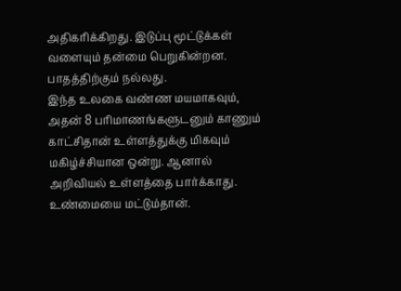அதிகரிக்கிறது. இடுப்பு மூட்டுக்கள் வளையும் தன்மை பெறுகின்றன. பாதத்திற்கும் நல்லது.
இந்த உலகை வண்ண மயமாகவும், அதன் 8 பரிமாணங்களுடனும் காணும் காட்சிதான் உள்ளத்துக்கு மிகவும் மகிழ்ச்சியான ஒன்று. ஆனால் அறிவியல் உள்ளத்தை பார்க்காது. உண்மையை மட்டும்தான்.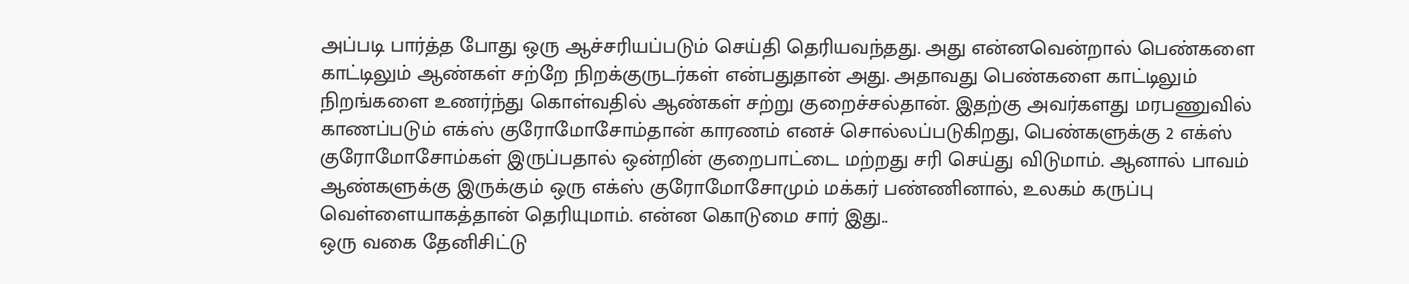அப்படி பார்த்த போது ஒரு ஆச்சரியப்படும் செய்தி தெரியவந்தது. அது என்னவென்றால் பெண்களை காட்டிலும் ஆண்கள் சற்றே நிறக்குருடர்கள் என்பதுதான் அது. அதாவது பெண்களை காட்டிலும் நிறங்களை உணர்ந்து கொள்வதில் ஆண்கள் சற்று குறைச்சல்தான். இதற்கு அவர்களது மரபணுவில் காணப்படும் எக்ஸ் குரோமோசோம்தான் காரணம் எனச் சொல்லப்படுகிறது, பெண்களுக்கு 2 எக்ஸ் குரோமோசோம்கள் இருப்பதால் ஒன்றின் குறைபாட்டை மற்றது சரி செய்து விடுமாம். ஆனால் பாவம் ஆண்களுக்கு இருக்கும் ஒரு எக்ஸ் குரோமோசோமும் மக்கர் பண்ணினால், உலகம் கருப்பு வெள்ளையாகத்தான் தெரியுமாம். என்ன கொடுமை சார் இது..
ஒரு வகை தேனிசிட்டு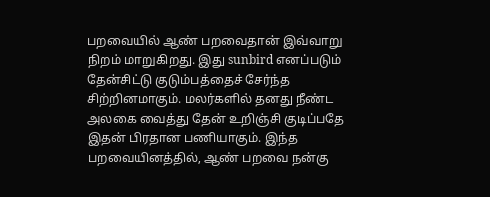பறவையில் ஆண் பறவைதான் இவ்வாறு நிறம் மாறுகிறது. இது sunbird எனப்படும் தேன்சிட்டு குடும்பத்தைச் சேர்ந்த சிற்றினமாகும். மலர்களில் தனது நீண்ட அலகை வைத்து தேன் உறிஞ்சி குடிப்பதே இதன் பிரதான பணியாகும். இந்த பறவையினத்தில், ஆண் பறவை நன்கு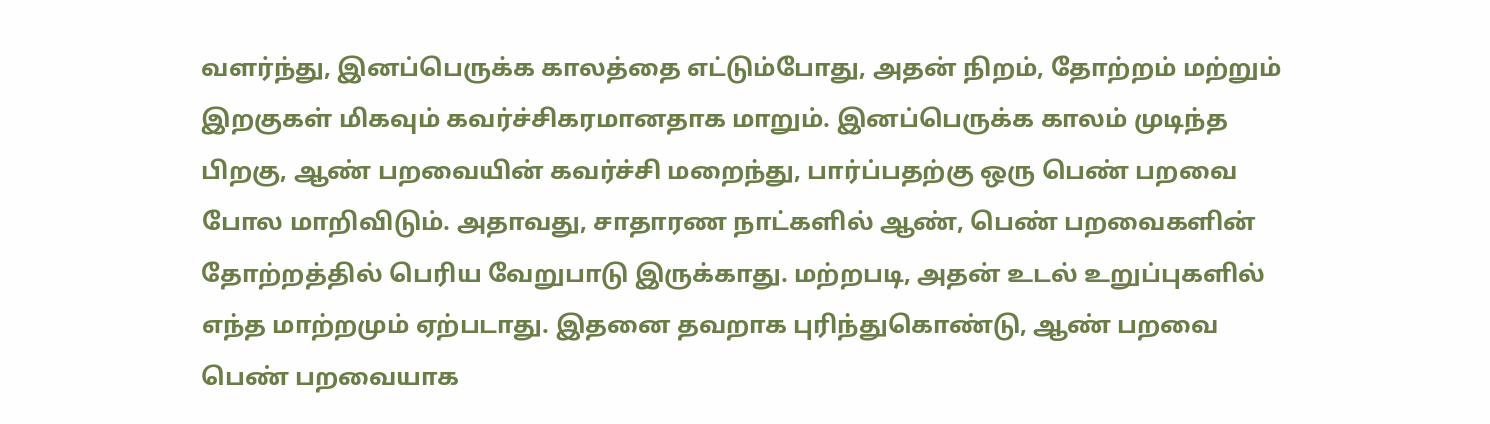வளர்ந்து, இனப்பெருக்க காலத்தை எட்டும்போது, அதன் நிறம், தோற்றம் மற்றும் இறகுகள் மிகவும் கவர்ச்சிகரமானதாக மாறும். இனப்பெருக்க காலம் முடிந்த பிறகு, ஆண் பறவையின் கவர்ச்சி மறைந்து, பார்ப்பதற்கு ஒரு பெண் பறவை போல மாறிவிடும். அதாவது, சாதாரண நாட்களில் ஆண், பெண் பறவைகளின் தோற்றத்தில் பெரிய வேறுபாடு இருக்காது. மற்றபடி, அதன் உடல் உறுப்புகளில் எந்த மாற்றமும் ஏற்படாது. இதனை தவறாக புரிந்துகொண்டு, ஆண் பறவை பெண் பறவையாக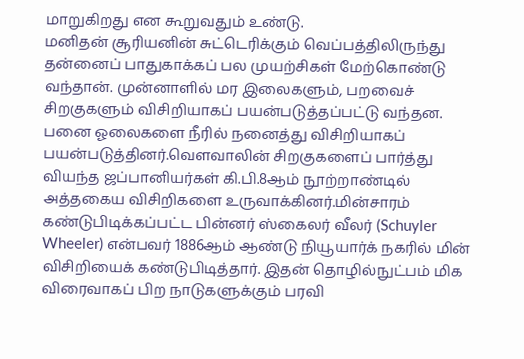மாறுகிறது என கூறுவதும் உண்டு.
மனிதன் சூரியனின் சுட்டெரிக்கும் வெப்பத்திலிருந்து தன்னைப் பாதுகாக்கப் பல முயற்சிகள் மேற்கொண்டு வந்தான். முன்னாளில் மர இலைகளும், பறவைச் சிறகுகளும் விசிறியாகப் பயன்படுத்தப்பட்டு வந்தன. பனை ஓலைகளை நீரில் நனைத்து விசிறியாகப் பயன்படுத்தினர்.வௌவாலின் சிறகுகளைப் பார்த்து வியந்த ஜப்பானியர்கள் கி.பி.8ஆம் நூற்றாண்டில் அத்தகைய விசிறிகளை உருவாக்கினர்.மின்சாரம் கண்டுபிடிக்கப்பட்ட பின்னர் ஸ்கைலர் வீலர் (Schuyler Wheeler) என்பவர் 1886ஆம் ஆண்டு நியூயார்க் நகரில் மின் விசிறியைக் கண்டுபிடித்தார். இதன் தொழில்நுட்பம் மிக விரைவாகப் பிற நாடுகளுக்கும் பரவி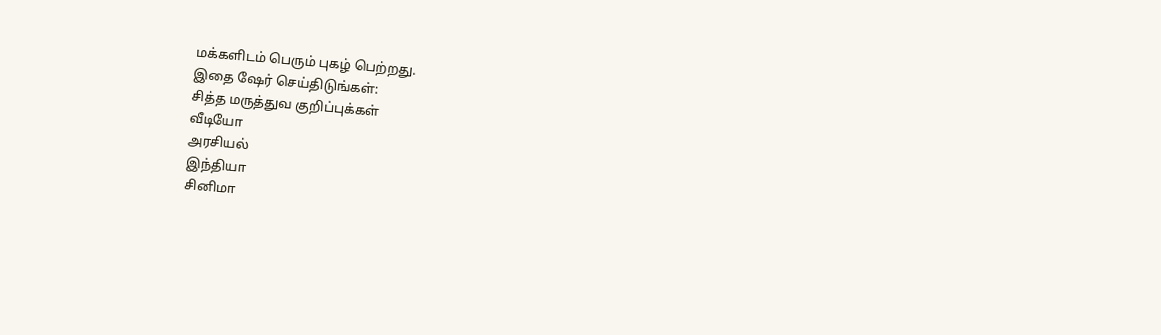மக்களிடம் பெரும் புகழ் பெற்றது.
இதை ஷேர் செய்திடுங்கள்:
சித்த மருத்துவ குறிப்புக்கள்
வீடியோ
அரசியல்
இந்தியா
சினிமா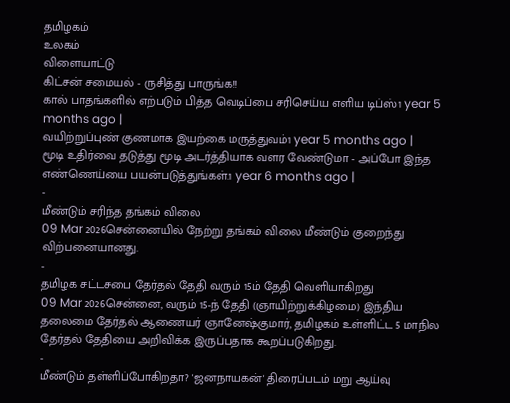தமிழகம்
உலகம்
விளையாட்டு
கிட்சன் சமையல் - ருசித்து பாருங்க!!
கால் பாதங்களில் எற்படும் பித்த வெடிப்பை சரிசெய்ய எளிய டிப்ஸ்1 year 5 months ago |
வயிற்றுப்புண் குணமாக இயற்கை மருத்துவம்1 year 5 months ago |
மூடி உதிர்வை தடுத்து மூடி அடர்த்தியாக வளர வேண்டுமா - அப்போ இந்த எண்ணெய்யை பயன்படுத்துங்கள்.1 year 6 months ago |
-
மீண்டும் சரிந்த தங்கம் விலை
09 Mar 2026சென்னையில் நேற்று தங்கம் விலை மீண்டும் குறைந்து விற்பனையானது.
-
தமிழக சட்டசபை தேர்தல் தேதி வரும் 15ம் தேதி வெளியாகிறது
09 Mar 2026சென்னை, வரும் 15-ந் தேதி (ஞாயிற்றுக்கிழமை) இந்திய தலைமை தேர்தல் ஆணையர் ஞானேஷ்குமார், தமிழகம் உள்ளிட்ட 5 மாநில தேர்தல் தேதியை அறிவிக்க இருப்பதாக கூறப்படுகிறது.
-
மீண்டும் தள்ளிப்போகிறதா? 'ஜனநாயகன்' திரைப்படம் மறு ஆய்வு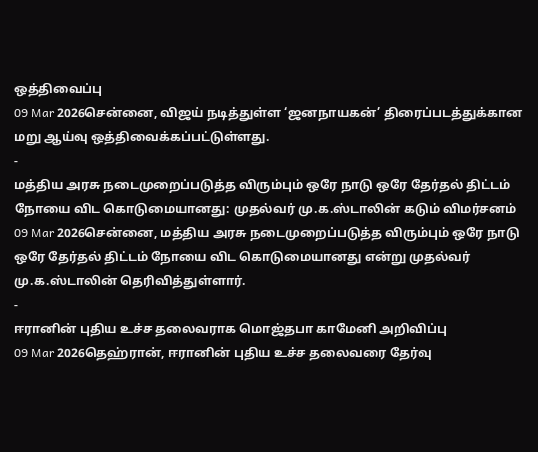ஒத்திவைப்பு
09 Mar 2026சென்னை, விஜய் நடித்துள்ள ‘ஜனநாயகன்’ திரைப்படத்துக்கான மறு ஆய்வு ஒத்திவைக்கப்பட்டுள்ளது.
-
மத்திய அரசு நடைமுறைப்படுத்த விரும்பும் ஒரே நாடு ஒரே தேர்தல் திட்டம் நோயை விட கொடுமையானது: முதல்வர் மு.க.ஸ்டாலின் கடும் விமர்சனம்
09 Mar 2026சென்னை, மத்திய அரசு நடைமுறைப்படுத்த விரும்பும் ஒரே நாடு ஒரே தேர்தல் திட்டம் நோயை விட கொடுமையானது என்று முதல்வர் மு.க.ஸ்டாலின் தெரிவித்துள்ளார்.
-
ஈரானின் புதிய உச்ச தலைவராக மொஜ்தபா காமேனி அறிவிப்பு
09 Mar 2026தெஹ்ரான், ஈரானின் புதிய உச்ச தலைவரை தேர்வு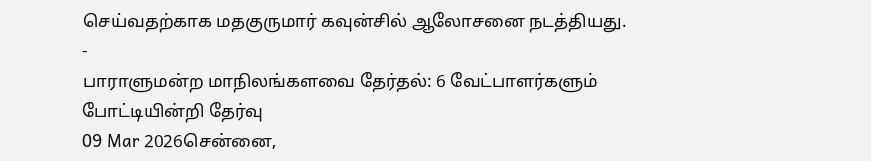செய்வதற்காக மதகுருமார் கவுன்சில் ஆலோசனை நடத்தியது.
-
பாராளுமன்ற மாநிலங்களவை தேர்தல்: 6 வேட்பாளர்களும் போட்டியின்றி தேர்வு
09 Mar 2026சென்னை,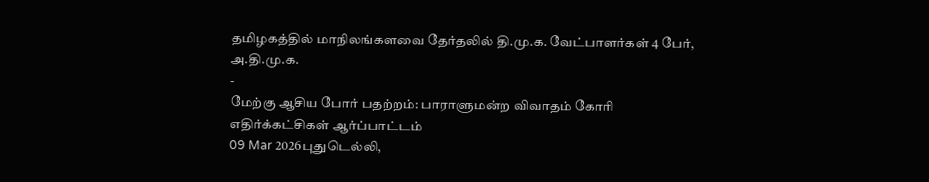தமிழகத்தில் மாநிலங்களவை தேர்தலில் தி.மு.க. வேட்பாளர்கள் 4 பேர், அ.தி.மு.க.
-
மேற்கு ஆசிய போர் பதற்றம்: பாராளுமன்ற விவாதம் கோரி எதிர்க்கட்சிகள் ஆர்ப்பாட்டம்
09 Mar 2026புதுடெல்லி,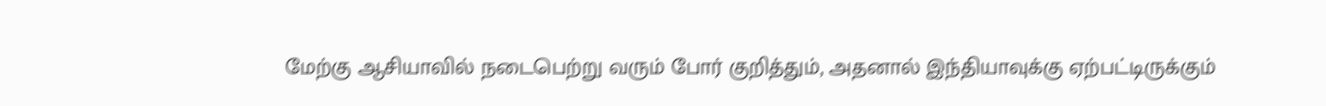மேற்கு ஆசியாவில் நடைபெற்று வரும் போர் குறித்தும், அதனால் இந்தியாவுக்கு ஏற்பட்டிருக்கும்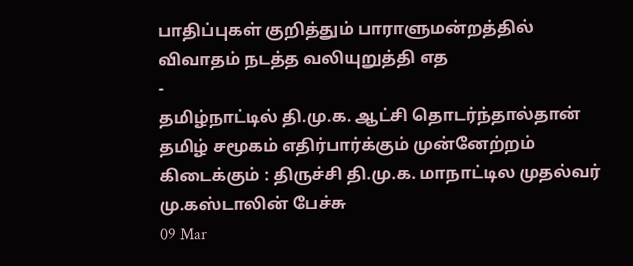பாதிப்புகள் குறித்தும் பாராளுமன்றத்தில் விவாதம் நடத்த வலியுறுத்தி எத
-
தமிழ்நாட்டில் தி.மு.க. ஆட்சி தொடர்ந்தால்தான் தமிழ் சமூகம் எதிர்பார்க்கும் முன்னேற்றம் கிடைக்கும் : திருச்சி தி.மு.க. மாநாட்டில முதல்வர் மு.கஸ்டாலின் பேச்சு
09 Mar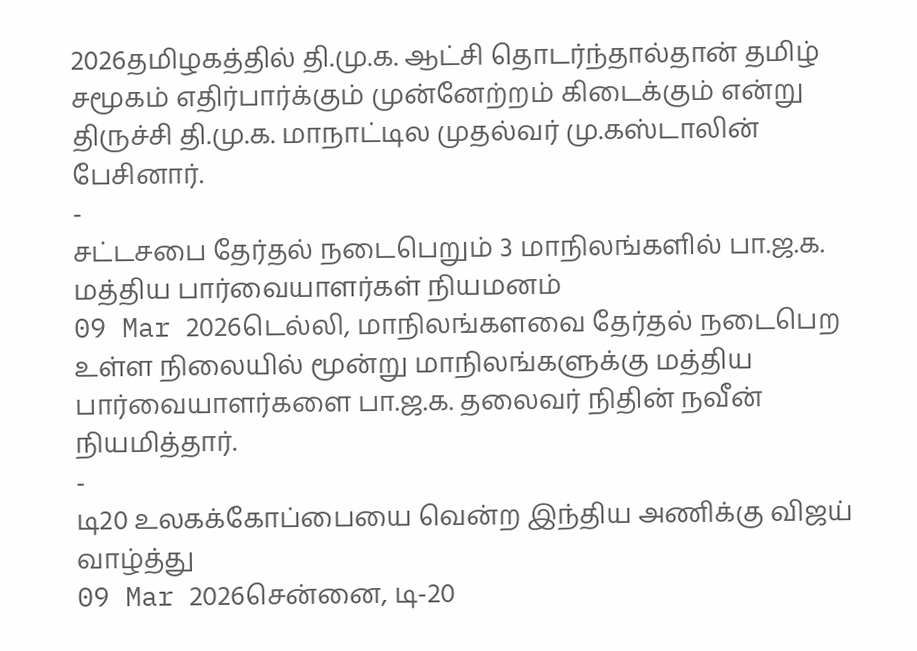2026தமிழகத்தில் தி.மு.க. ஆட்சி தொடர்ந்தால்தான் தமிழ் சமூகம் எதிர்பார்க்கும் முன்னேற்றம் கிடைக்கும் என்று திருச்சி தி.மு.க. மாநாட்டில முதல்வர் மு.கஸ்டாலின் பேசினார்.
-
சட்டசபை தேர்தல் நடைபெறும் 3 மாநிலங்களில் பா.ஜ.க. மத்திய பார்வையாளர்கள் நியமனம்
09 Mar 2026டெல்லி, மாநிலங்களவை தேர்தல் நடைபெற உள்ள நிலையில் மூன்று மாநிலங்களுக்கு மத்திய பார்வையாளர்களை பா.ஜ.க. தலைவர் நிதின் நவீன் நியமித்தார்.
-
டி20 உலகக்கோப்பையை வென்ற இந்திய அணிக்கு விஜய் வாழ்த்து
09 Mar 2026சென்னை, டி-20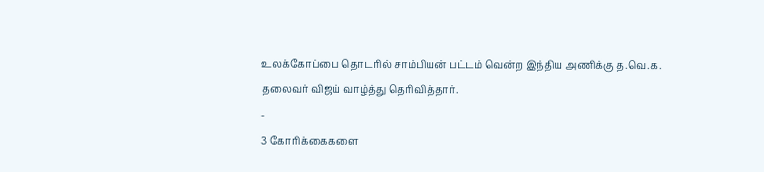உலக்கோப்பை தொடரில் சாம்பியன் பட்டம் வென்ற இந்திய அணிக்கு த.வெ.க. தலைவர் விஜய் வாழ்த்து தெரிவித்தார்.
-
3 கோரிக்கைகளை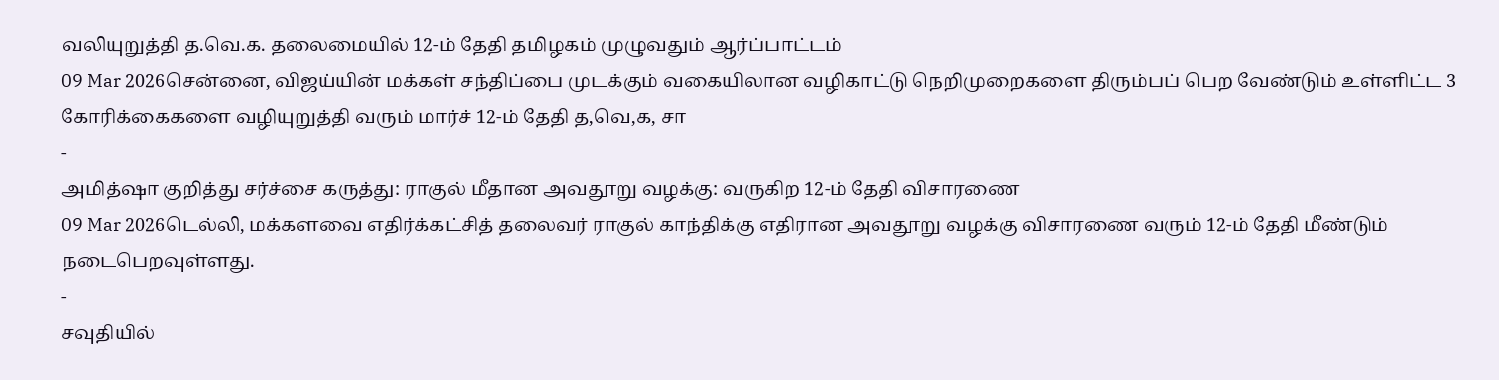வலியுறுத்தி த.வெ.க. தலைமையில் 12-ம் தேதி தமிழகம் முழுவதும் ஆர்ப்பாட்டம்
09 Mar 2026சென்னை, விஜய்யின் மக்கள் சந்திப்பை முடக்கும் வகையிலான வழிகாட்டு நெறிமுறைகளை திரும்பப் பெற வேண்டும் உள்ளிட்ட 3 கோரிக்கைகளை வழியுறுத்தி வரும் மார்ச் 12-ம் தேதி த,வெ,க, சா
-
அமித்ஷா குறித்து சர்ச்சை கருத்து: ராகுல் மீதான அவதூறு வழக்கு: வருகிற 12-ம் தேதி விசாரணை
09 Mar 2026டெல்லி, மக்களவை எதிர்க்கட்சித் தலைவர் ராகுல் காந்திக்கு எதிரான அவதூறு வழக்கு விசாரணை வரும் 12-ம் தேதி மீண்டும் நடைபெறவுள்ளது.
-
சவுதியில்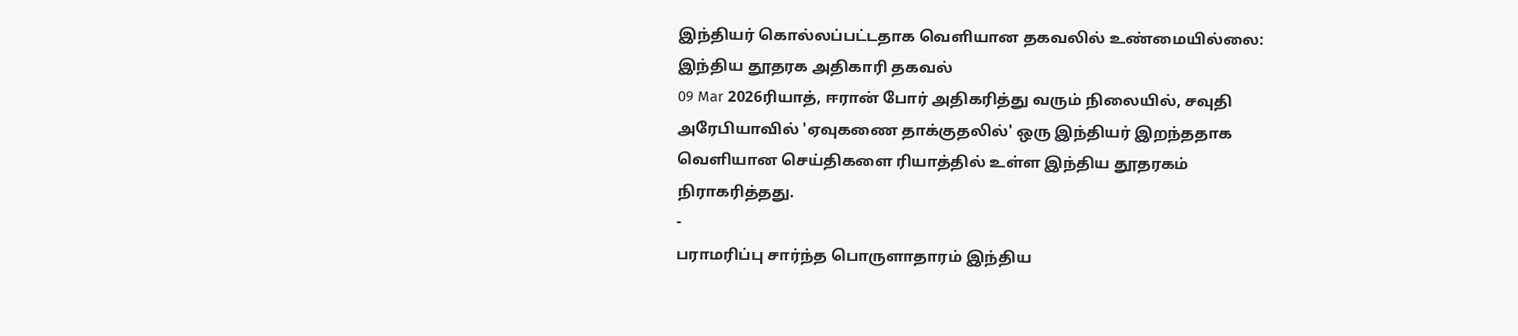இந்தியர் கொல்லப்பட்டதாக வெளியான தகவலில் உண்மையில்லை: இந்திய தூதரக அதிகாரி தகவல்
09 Mar 2026ரியாத், ஈரான் போர் அதிகரித்து வரும் நிலையில், சவுதி அரேபியாவில் 'ஏவுகணை தாக்குதலில்' ஒரு இந்தியர் இறந்ததாக வெளியான செய்திகளை ரியாத்தில் உள்ள இந்திய தூதரகம் நிராகரித்தது.
-
பராமரிப்பு சார்ந்த பொருளாதாரம் இந்திய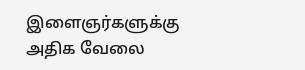இளைஞர்களுக்கு அதிக வேலை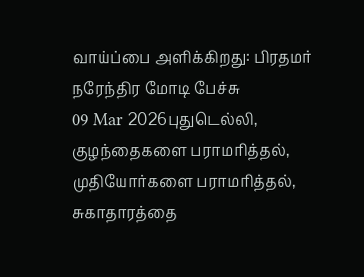வாய்ப்பை அளிக்கிறது: பிரதமர் நரேந்திர மோடி பேச்சு
09 Mar 2026புதுடெல்லி, குழந்தைகளை பராமரித்தல், முதியோர்களை பராமரித்தல், சுகாதாரத்தை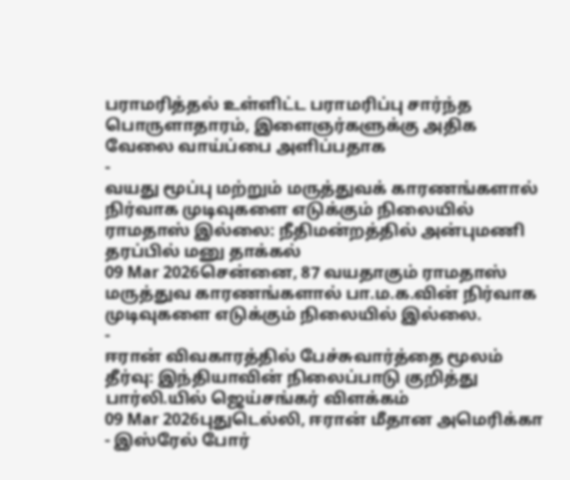பராமரித்தல் உள்ளிட்ட பராமரிப்பு சார்ந்த பொருளாதாரம், இளைஞர்களுக்கு அதிக வேலை வாய்ப்பை அளிப்பதாக
-
வயது மூப்பு மற்றும் மருத்துவக் காரணங்களால் நிர்வாக முடிவுகளை எடுக்கும் நிலையில் ராமதாஸ் இல்லை: நீதிமன்றத்தில் அன்புமணி தரப்பில் மனு தாக்கல்
09 Mar 2026சென்னை, 87 வயதாகும் ராமதாஸ் மருத்துவ காரணங்களால் பா.ம.க.வின் நிர்வாக முடிவுகளை எடுக்கும் நிலையில் இல்லை.
-
ஈரான் விவகாரத்தில் பேச்சுவார்த்தை மூலம் தீர்வு: இந்தியாவின் நிலைப்பாடு குறித்து பார்லி.யில் ஜெய்சங்கர் விளக்கம்
09 Mar 2026புதுடெல்லி, ஈரான் மீதான அமெரிக்கா - இஸ்ரேல் போர்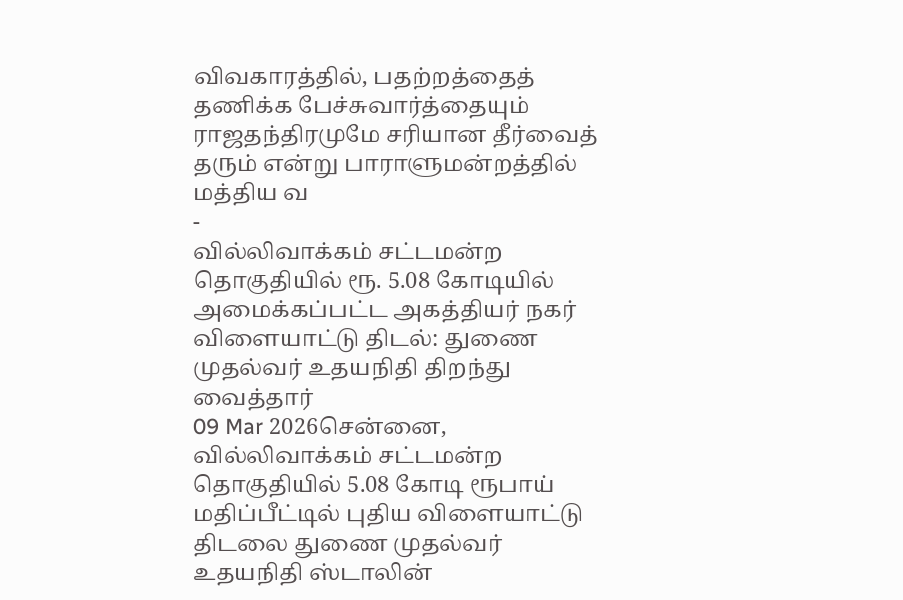விவகாரத்தில், பதற்றத்தைத் தணிக்க பேச்சுவார்த்தையும் ராஜதந்திரமுமே சரியான தீர்வைத் தரும் என்று பாராளுமன்றத்தில் மத்திய வ
-
வில்லிவாக்கம் சட்டமன்ற தொகுதியில் ரூ. 5.08 கோடியில் அமைக்கப்பட்ட அகத்தியர் நகர் விளையாட்டு திடல்: துணை முதல்வர் உதயநிதி திறந்து வைத்தார்
09 Mar 2026சென்னை, வில்லிவாக்கம் சட்டமன்ற தொகுதியில் 5.08 கோடி ரூபாய் மதிப்பீட்டில் புதிய விளையாட்டு திடலை துணை முதல்வர் உதயநிதி ஸ்டாலின்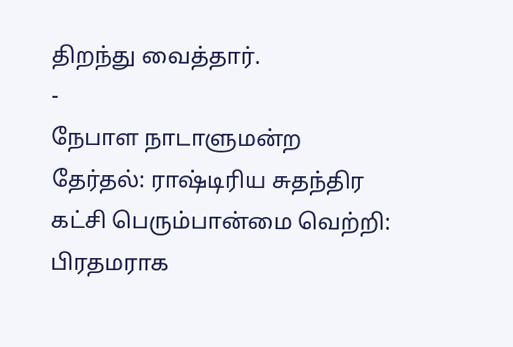திறந்து வைத்தார்.
-
நேபாள நாடாளுமன்ற தேர்தல்: ராஷ்டிரிய சுதந்திர கட்சி பெரும்பான்மை வெற்றி: பிரதமராக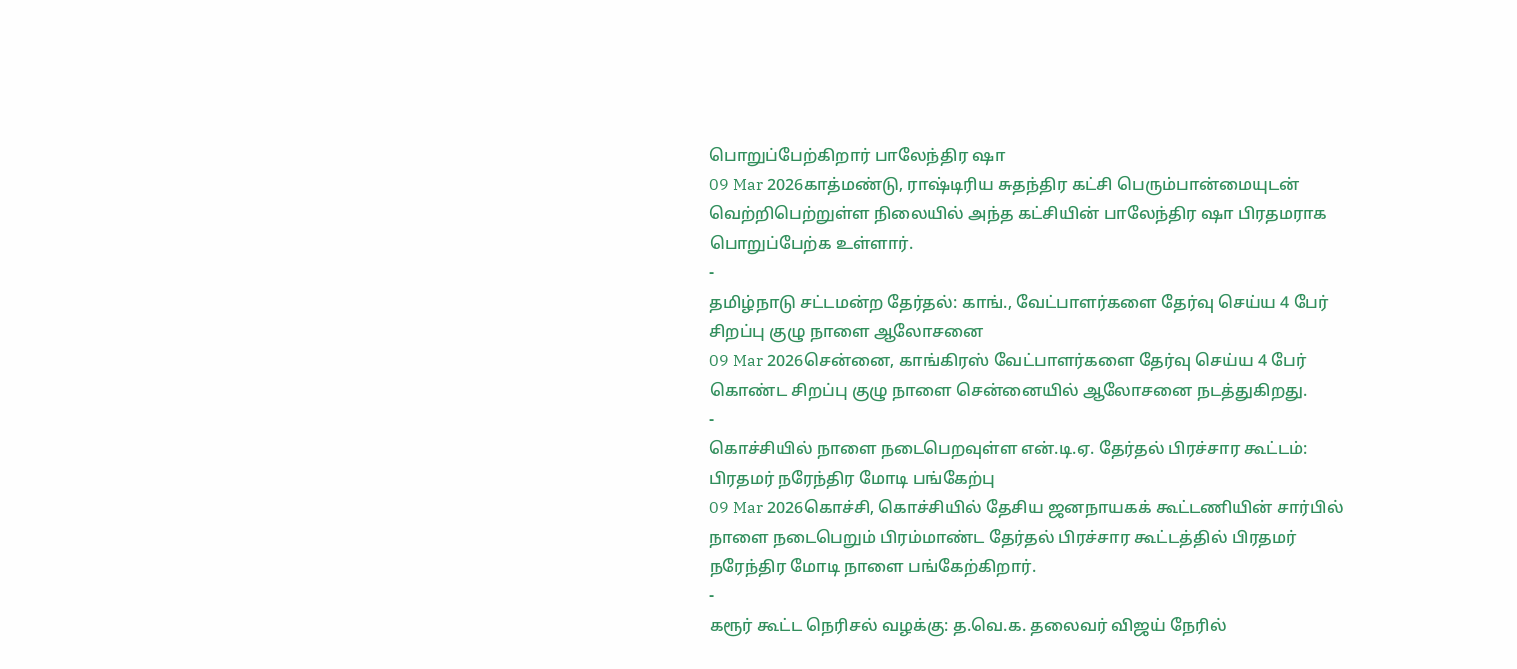பொறுப்பேற்கிறார் பாலேந்திர ஷா
09 Mar 2026காத்மண்டு, ராஷ்டிரிய சுதந்திர கட்சி பெரும்பான்மையுடன் வெற்றிபெற்றுள்ள நிலையில் அந்த கட்சியின் பாலேந்திர ஷா பிரதமராக பொறுப்பேற்க உள்ளார்.
-
தமிழ்நாடு சட்டமன்ற தேர்தல்: காங்., வேட்பாளர்களை தேர்வு செய்ய 4 பேர் சிறப்பு குழு நாளை ஆலோசனை
09 Mar 2026சென்னை, காங்கிரஸ் வேட்பாளர்களை தேர்வு செய்ய 4 பேர் கொண்ட சிறப்பு குழு நாளை சென்னையில் ஆலோசனை நடத்துகிறது.
-
கொச்சியில் நாளை நடைபெறவுள்ள என்.டி.ஏ. தேர்தல் பிரச்சார கூட்டம்: பிரதமர் நரேந்திர மோடி பங்கேற்பு
09 Mar 2026கொச்சி, கொச்சியில் தேசிய ஜனநாயகக் கூட்டணியின் சார்பில் நாளை நடைபெறும் பிரம்மாண்ட தேர்தல் பிரச்சார கூட்டத்தில் பிரதமர் நரேந்திர மோடி நாளை பங்கேற்கிறார்.
-
கரூர் கூட்ட நெரிசல் வழக்கு: த.வெ.க. தலைவர் விஜய் நேரில்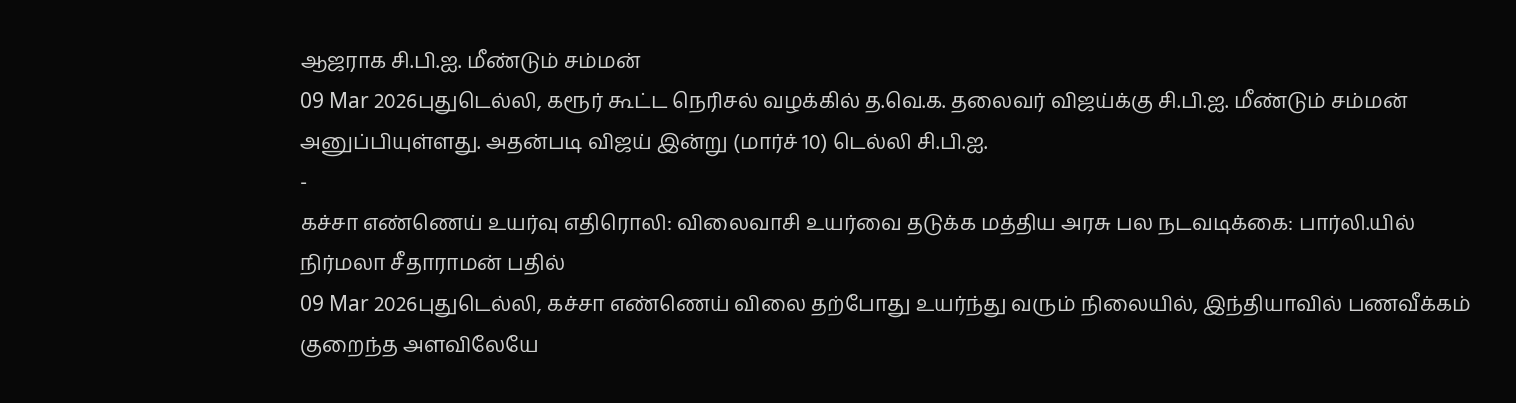ஆஜராக சி.பி.ஐ. மீண்டும் சம்மன்
09 Mar 2026புதுடெல்லி, கரூர் கூட்ட நெரிசல் வழக்கில் த.வெ.க. தலைவர் விஜய்க்கு சி.பி.ஐ. மீண்டும் சம்மன் அனுப்பியுள்ளது. அதன்படி விஜய் இன்று (மார்ச் 10) டெல்லி சி.பி.ஐ.
-
கச்சா எண்ணெய் உயர்வு எதிரொலி: விலைவாசி உயர்வை தடுக்க மத்திய அரசு பல நடவடிக்கை: பார்லி.யில் நிர்மலா சீதாராமன் பதில்
09 Mar 2026புதுடெல்லி, கச்சா எண்ணெய் விலை தற்போது உயர்ந்து வரும் நிலையில், இந்தியாவில் பணவீக்கம் குறைந்த அளவிலேயே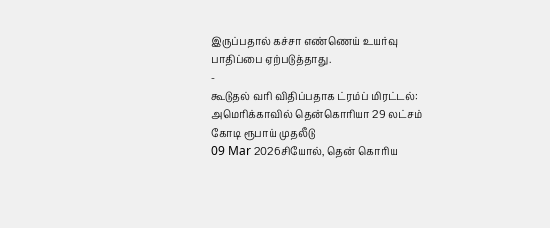இருப்பதால் கச்சா எண்ணெய் உயர்வு பாதிப்பை ஏற்படுத்தாது.
-
கூடுதல் வரி விதிப்பதாக ட்ரம்ப் மிரட்டல்: அமெரிக்காவில் தென்கொரியா 29 லட்சம் கோடி ரூபாய் முதலீடு
09 Mar 2026சியோல், தென் கொரிய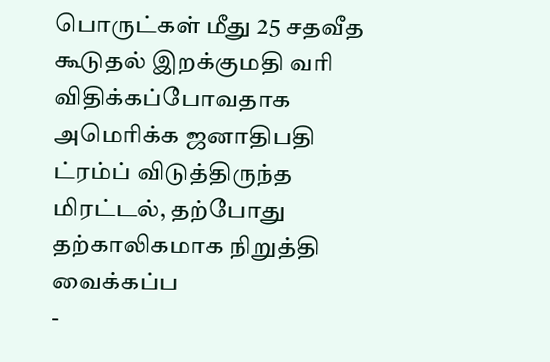பொருட்கள் மீது 25 சதவீத கூடுதல் இறக்குமதி வரி விதிக்கப்போவதாக அமெரிக்க ஜனாதிபதி ட்ரம்ப் விடுத்திருந்த மிரட்டல், தற்போது தற்காலிகமாக நிறுத்தி வைக்கப்ப
-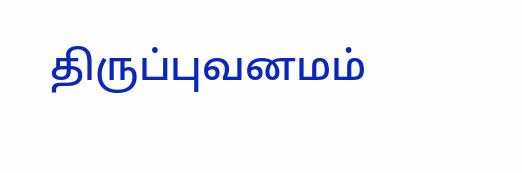திருப்புவனமம்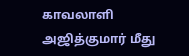காவலாளி அஜித்குமார் மீது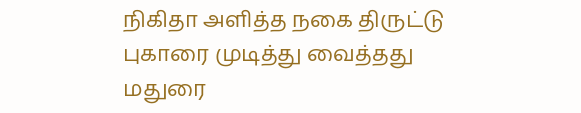நிகிதா அளித்த நகை திருட்டு புகாரை முடித்து வைத்தது மதுரை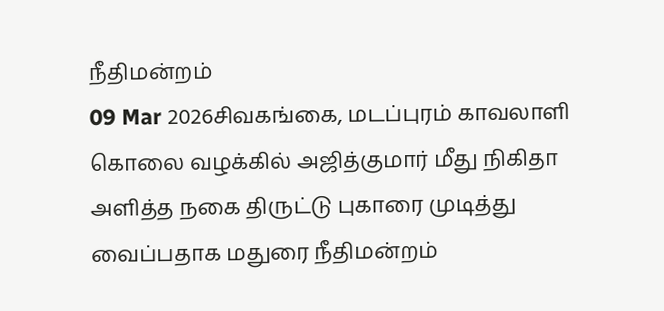நீதிமன்றம்
09 Mar 2026சிவகங்கை, மடப்புரம் காவலாளி கொலை வழக்கில் அஜித்குமார் மீது நிகிதா அளித்த நகை திருட்டு புகாரை முடித்து வைப்பதாக மதுரை நீதிமன்றம்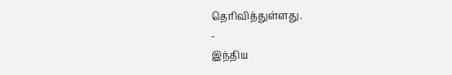தெரிவித்துள்ளது.
-
இந்திய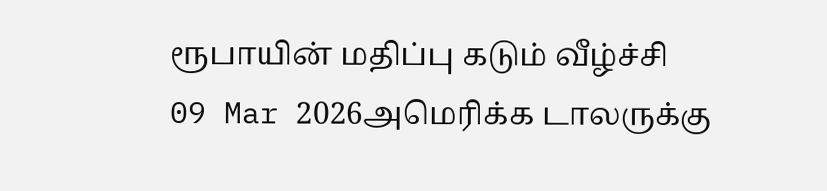ரூபாயின் மதிப்பு கடும் வீழ்ச்சி
09 Mar 2026அமெரிக்க டாலருக்கு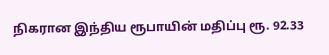நிகரான இந்திய ரூபாயின் மதிப்பு ரூ. 92.33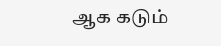ஆக கடும்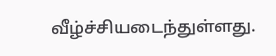வீழ்ச்சியடைந்துள்ளது.